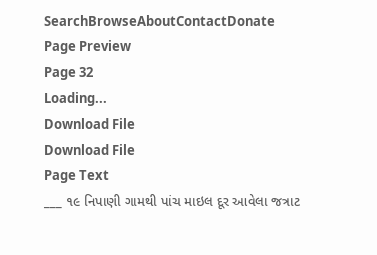SearchBrowseAboutContactDonate
Page Preview
Page 32
Loading...
Download File
Download File
Page Text
___ ૧૯ નિપાણી ગામથી પાંચ માઇલ દૂર આવેલા જત્રાટ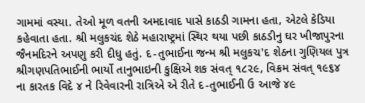ગામમાં વસ્યા. તેઓ મૂળ વતની અમદાવાદ પાસે કાઠડી ગામના હતા, એટલે કેડિયા કહેવાતા હતા. શ્રી મલુકચંદ શેઠે મહારાષ્ટ્રમાં સ્થિર થયા પછી કાઠડીનુ ઘર ખીજાપુરના જૈનમદિરને અપણુ કરી દીધુ હતું. દ-તુભાઈના જન્મ શ્રી મલુકચ'દ શેઠના ગુણિયલ પુત્ર શ્રીગણપતિભાઈની ભાર્યો તાનુભાઇની કુક્ષિએ શક સંવત્ ૧૮૨૯, વિક્રમ સંવત્ ૧૯૬૪ ના કારતક વિદે ૪ ને રિવેવારની રાત્રિએ એ રીતે દ-તુભાઈની ઉ આજે ૪૯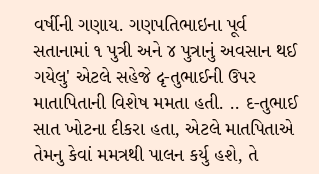વર્ષીની ગણાય. ગણપતિભાઇના પૂર્વ સતાનામાં ૧ પુત્રી અને ૪ પુત્રાનું અવસાન થઈ ગયેલુ' એટલે સહેજે દૃ-તુભાઈની ઉપર માતાપિતાની વિશેષ મમતા હતી. .. દ-તુભાઈ સાત ખોટના દીકરા હતા, એટલે માતપિતાએ તેમનુ કેવાં મમત્રથી પાલન કર્યુ હશે, તે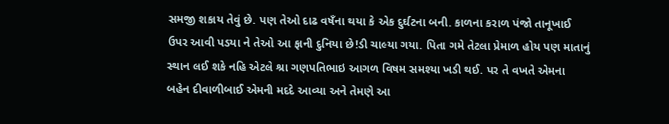સમજી શકાય તેવું છે. પણ તેઓ દાઢ વષઁના થયા કે એક દુર્ઘટના બની. કાળના કરાળ પંજો તાનૂખાઈ ઉપર આવી પડયા ને તેઓ આ ફાની દુનિયા છે!ડી ચાલ્યા ગયા. પિતા ગમે તેટલા પ્રેમાળ હોય પણ માતાનું સ્થાન લઈ શકે નહિ એટલે શ્રા ગણપતિભાઇ આગળ વિષમ સમશ્યા ખડી થઈ. પર તે વખતે એમના બહેન દીવાળીબાઈ એમની મદદે આવ્યા અને તેમણે આ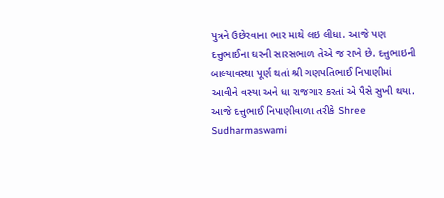પુત્રને ઉછેરવાના ભાર માથે લઇ લીધા. આજે પણ દત્તુભાઈના ઘરની સારસભાળ તેએ જ રાખે છે. દત્તુભાઇની બાલ્યાવસ્થા પૂર્ણ થતાં શ્રી ગણપતિભાઈ નિપાણીમાં આવીને વસ્યા અને ધા રાજગાર કરતાં એ પૈસે સુખી થયા. આજે દત્તુભાઈ નિપાણીવાળા તરીકે Shree Sudharmaswami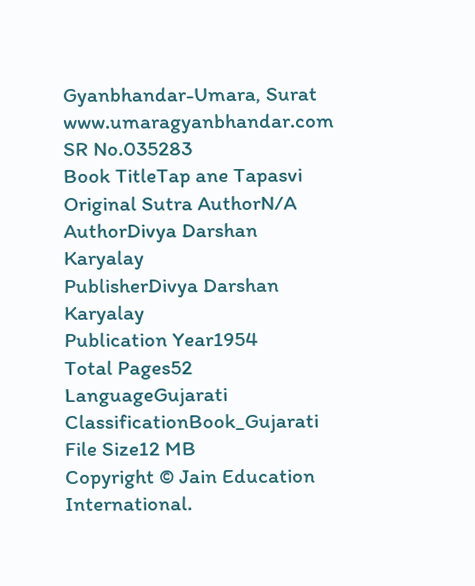Gyanbhandar-Umara, Surat www.umaragyanbhandar.com
SR No.035283
Book TitleTap ane Tapasvi
Original Sutra AuthorN/A
AuthorDivya Darshan Karyalay
PublisherDivya Darshan Karyalay
Publication Year1954
Total Pages52
LanguageGujarati
ClassificationBook_Gujarati
File Size12 MB
Copyright © Jain Education International.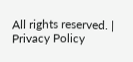All rights reserved. | Privacy Policy